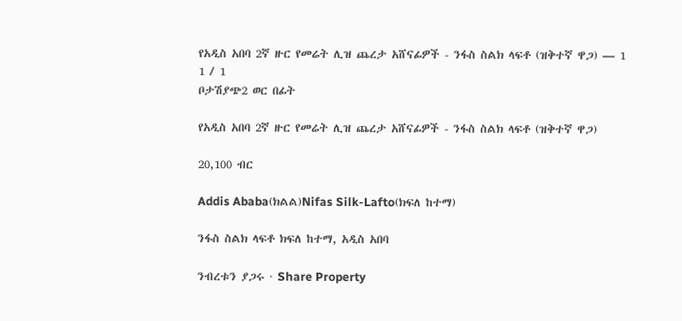የአዲስ አበባ 2ኛ ዙር የመሬት ሊዝ ጨረታ አሸናፊዎች - ንፋስ ስልክ ላፍቶ (ዝቅተኛ ዋጋ) — 1
1 / 1
ቦታሽያጭ2 ወር በፊት

የአዲስ አበባ 2ኛ ዙር የመሬት ሊዝ ጨረታ አሸናፊዎች - ንፋስ ስልክ ላፍቶ (ዝቅተኛ ዋጋ)

20,100 ብር

Addis Ababa(ክልል)Nifas Silk-Lafto(ክፍለ ከተማ)

ንፋስ ስልክ ላፍቶ ክፍለ ከተማ, አዲስ አበባ

ንብረቱን ያጋሩ · Share Property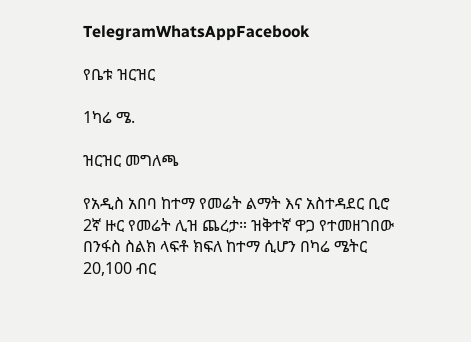TelegramWhatsAppFacebook

የቤቱ ዝርዝር

1ካሬ ሜ.

ዝርዝር መግለጫ

የአዲስ አበባ ከተማ የመሬት ልማት እና አስተዳደር ቢሮ 2ኛ ዙር የመሬት ሊዝ ጨረታ። ዝቅተኛ ዋጋ የተመዘገበው በንፋስ ስልክ ላፍቶ ክፍለ ከተማ ሲሆን በካሬ ሜትር 20,100 ብር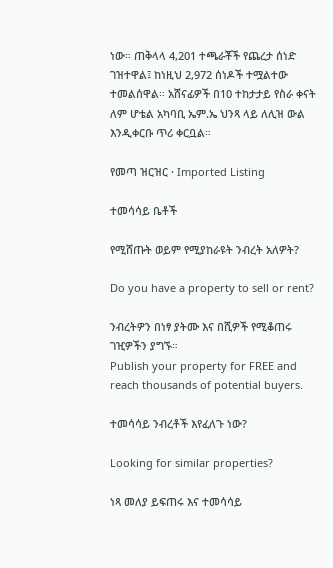ነው። ጠቅላላ 4,201 ተጫራቾች የጨረታ ሰነድ ገዝተዋል፤ ከነዚህ 2,972 ሰነዶች ተሟልተው ተመልሰዋል። አሸናፊዎች በ10 ተከታታይ የስራ ቀናት ለም ሆቴል አካባቢ ኤም.ኤ ህንጻ ላይ ለሊዝ ውል እንዲቀርቡ ጥሪ ቀርቧል።

የመጣ ዝርዝር · Imported Listing

ተመሳሳይ ቤቶች

የሚሸጡት ወይም የሚያከራዩት ንብረት አለዎት?

Do you have a property to sell or rent?

ንብረትዎን በነፃ ያትሙ እና በሺዎች የሚቆጠሩ ገዢዎችን ያግኙ።
Publish your property for FREE and reach thousands of potential buyers.

ተመሳሳይ ንብረቶች እየፈለጉ ነው?

Looking for similar properties?

ነጻ መለያ ይፍጠሩ እና ተመሳሳይ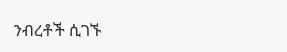ንብረቶች ሲገኙ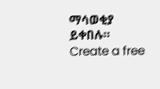ማሳወቂያ ይቀበሉ።
Create a free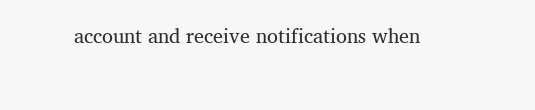account and receive notifications when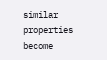similar properties become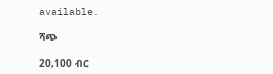available.

ሻጭ

20,100 ብር